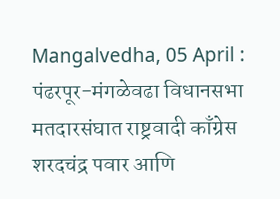Mangalvedha, 05 April : पंढरपूर-मंगळेवढा विधानसभा मतदारसंघात राष्ट्रवादी काँग्रेस शरदचंद्र पवार आणि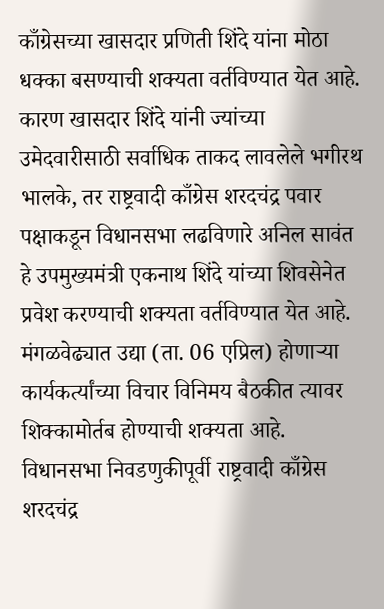काँग्रेसच्या खासदार प्रणिती शिंदे यांना मोठा धक्का बसण्याची शक्यता वर्तविण्यात येत आहे. कारण खासदार शिंदे यांनी ज्यांच्या उमेदवारीसाठी सर्वाधिक ताकद लावलेले भगीरथ भालके, तर राष्ट्रवादी काँग्रेस शरदचंद्र पवार पक्षाकडून विधानसभा लढविणारे अनिल सावंत हे उपमुख्यमंत्री एकनाथ शिंदे यांच्या शिवसेनेत प्रवेश करण्याची शक्यता वर्तविण्यात येत आहे. मंगळवेढ्यात उद्या (ता. 06 एप्रिल) होणाऱ्या कार्यकर्त्यांच्या विचार विनिमय बैठकीत त्यावर शिक्कामोर्तब होण्याची शक्यता आहे.
विधानसभा निवडणुकीपूर्वी राष्ट्रवादी काँग्रेस शरदचंद्र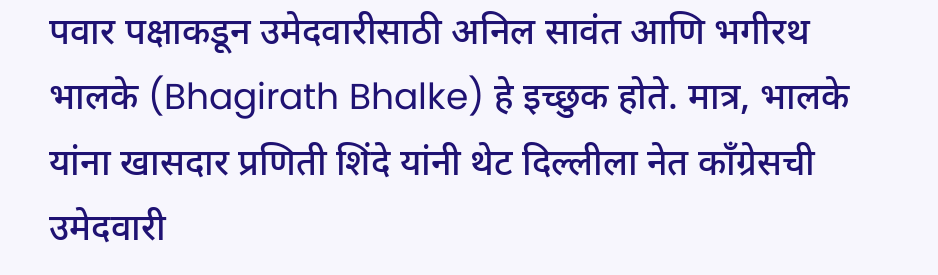पवार पक्षाकडून उमेदवारीसाठी अनिल सावंत आणि भगीरथ भालके (Bhagirath Bhalke) हे इच्छुक होते. मात्र, भालके यांना खासदार प्रणिती शिंदे यांनी थेट दिल्लीला नेत काँग्रेसची उमेदवारी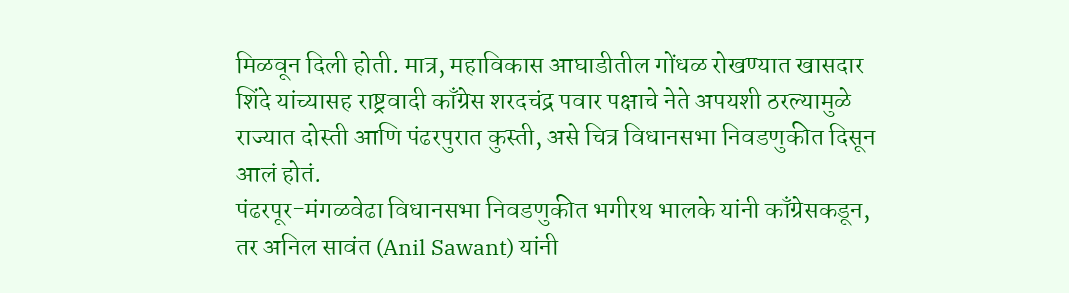मिळवून दिली होती. मात्र, महाविकास आघाडीतील गोंधळ रोखण्यात खासदार शिंदे यांच्यासह राष्ट्रवादी काँग्रेस शरदचंद्र पवार पक्षाचे नेते अपयशी ठरल्यामुळे राज्यात दोस्ती आणि पंढरपुरात कुस्ती, असे चित्र विधानसभा निवडणुकीत दिसून आलं होतं.
पंढरपूर-मंगळवेढा विधानसभा निवडणुकीत भगीरथ भालके यांनी काँग्रेसकडून, तर अनिल सावंत (Anil Sawant) यांनी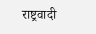राष्ट्रवादी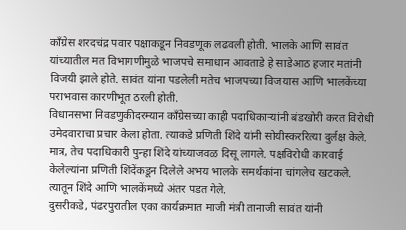काँग्रेस शरदचंद्र पवार पक्षाकडून निवडणूक लढवली होती. भालके आणि सावंत यांच्यातील मत विभागणीमुळे भाजपचे समाधान आवताडे हे साडेआठ हजार मतांनी विजयी झाले होते. सावंत यांना पडलेली मतेच भाजपच्या विजयास आणि भालकेंच्या पराभवास कारणीभूत ठरली होती.
विधानसभा निवडणुकीदरम्यान काँग्रेसच्या काही पदाधिकाऱ्यांनी बंडखोरी करत विरोधी उमेदवाराचा प्रचार केला होता. त्याकडे प्रणिती शिंदे यांनी सोयीस्कररित्या दुर्लक्ष केले. मात्र, तेच पदाधिकारी पुन्हा शिंदे यांच्याजवळ दिसू लागले. पक्षविरोधी कारवाई केलेल्यांना प्रणिती शिंदेंकडून दिलेले अभय भालके समर्थकांना चांगलेच खटकले. त्यातून शिंदे आणि भालकेंमध्ये अंतर पडत गेले.
दुसरीकडे, पंढरपुरातील एका कार्यक्रमात माजी मंत्री तानाजी सावंत यांनी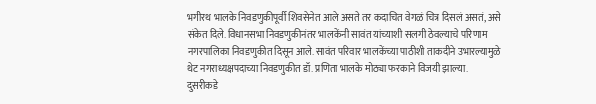भगीरथ भालके निवडणुकीपूर्वी शिवसेनेत आले असते तर कदाचित वेगळं चित्र दिसलं असतं, असे संकेत दिले. विधानसभा निवडणुकीनंतर भालकेंनी सावंत यांच्याशी सलगी ठेवल्याचे परिणाम नगरपालिका निवडणुकीत दिसून आले. सावंत परिवार भालकेंच्या पाठीशी ताकदीने उभारल्यामुळे थेट नगराध्यक्षपदाच्या निवडणुकीत डॉ. प्रणिता भालके मोठ्या फरकाने विजयी झाल्या.
दुसरीकडे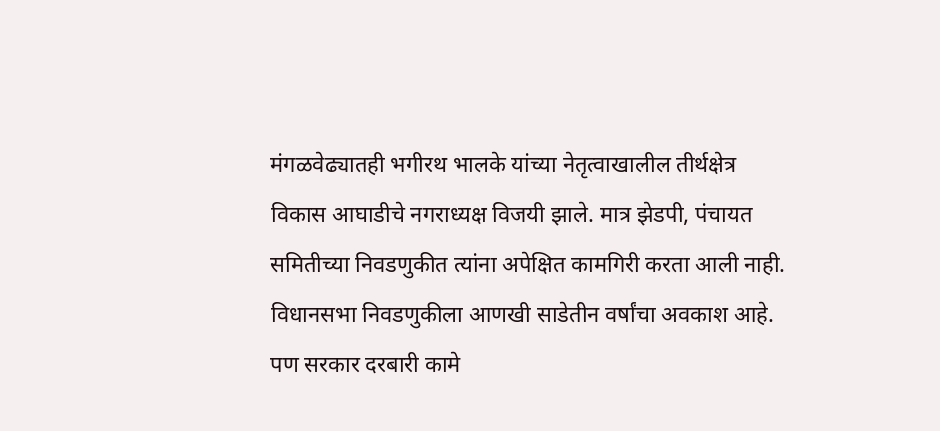मंगळवेढ्यातही भगीरथ भालके यांच्या नेतृत्वाखालील तीर्थक्षेत्र विकास आघाडीचे नगराध्यक्ष विजयी झाले. मात्र झेडपी, पंचायत समितीच्या निवडणुकीत त्यांना अपेक्षित कामगिरी करता आली नाही.
विधानसभा निवडणुकीला आणखी साडेतीन वर्षांचा अवकाश आहे. पण सरकार दरबारी कामे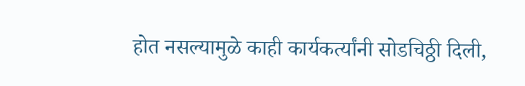होत नसल्यामुळे काही कार्यकर्त्यांनी सोडचिठ्ठी दिली,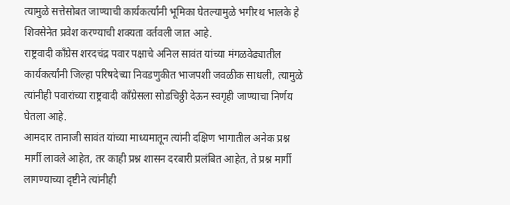त्यामुळे सत्तेसोबत जाण्याची कार्यकर्त्यांनी भूमिका घेतल्यामुळे भगीरथ भालके हे शिवसेनेत प्रवेश करण्याची शक्यता वर्तवली जात आहे.
राष्ट्रवादी काँग्रेस शरदचंद्र पवार पक्षाचे अनिल सावंत यांच्या मंगळवेढ्यातील कार्यकर्त्यांनी जिल्हा परिषदेच्या निवडणुकीत भाजपशी जवळीक साधली, त्यामुळे त्यांनीही पवारांच्या राष्ट्रवादी काँग्रेसला सोडचिठ्ठी देऊन स्वगृही जाण्याचा निर्णय घेतला आहे.
आमदार तानाजी सावंत यांच्या माध्यमातून त्यांनी दक्षिण भागातील अनेक प्रश्न मार्गी लावले आहेत, तर काही प्रश्न शासन दरबारी प्रलंबित आहेत, ते प्रश्न मार्गी लागण्याच्या दृष्टीने त्यांनीही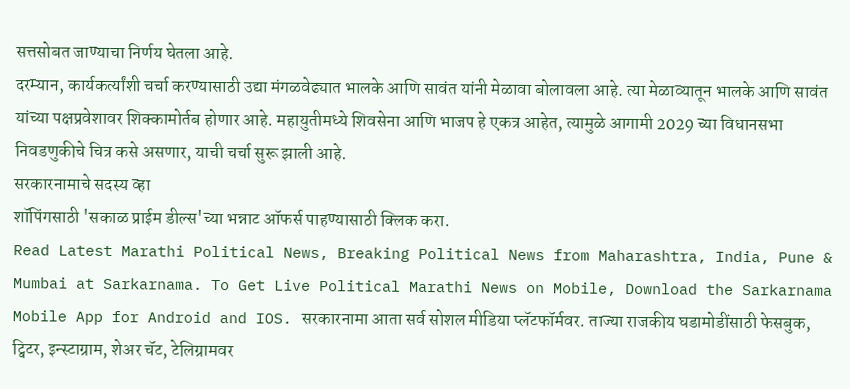सत्तसोबत जाण्याचा निर्णय घेतला आहे.
दरम्यान, कार्यकर्त्यांशी चर्चा करण्यासाठी उद्या मंगळवेढ्यात भालके आणि सावंत यांनी मेळावा बोलावला आहे. त्या मेळाव्यातून भालके आणि सावंत यांच्या पक्षप्रवेशावर शिक्कामोर्तब होणार आहे. महायुतीमध्ये शिवसेना आणि भाजप हे एकत्र आहेत, त्यामुळे आगामी 2029 च्या विधानसभा निवडणुकीचे चित्र कसे असणार, याची चर्चा सुरू झाली आहे.
सरकारनामाचे सदस्य व्हा
शॉपिंगसाठी 'सकाळ प्राईम डील्स'च्या भन्नाट ऑफर्स पाहण्यासाठी क्लिक करा.
Read Latest Marathi Political News, Breaking Political News from Maharashtra, India, Pune & Mumbai at Sarkarnama. To Get Live Political Marathi News on Mobile, Download the Sarkarnama Mobile App for Android and IOS. सरकारनामा आता सर्व सोशल मीडिया प्लॅटफॉर्मवर. ताज्या राजकीय घडामोडींसाठी फेसबुक, ट्विटर, इन्स्टाग्राम, शेअर चॅट, टेलिग्रामवर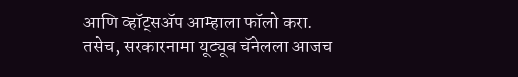आणि व्हॉट्सॲप आम्हाला फॉलो करा. तसेच, सरकारनामा यूट्यूब चॅनेलला आजच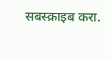सबस्क्राइब करा.